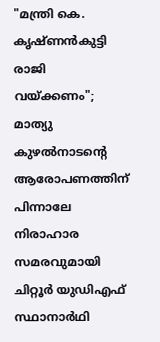"മന്ത്രി കെ. കൃഷ്ണൻകുട്ടി രാജി വയ്ക്കണം"; മാത്യു കുഴൽനാടൻ്റെ ആരോപണത്തിന് പിന്നാലേ നിരാഹാര സമരവുമായി ചിറ്റൂർ യുഡിഎഫ് സ്ഥാനാർഥി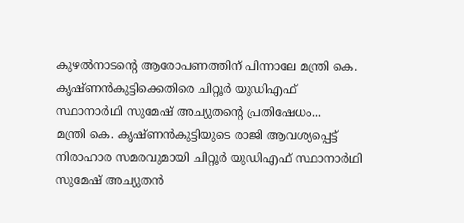കുഴൽനാടൻ്റെ ആരോപണത്തിന് പിന്നാലേ മന്ത്രി കെ. കൃഷ്ണൻകുട്ടിക്കെതിരെ ചിറ്റൂർ യുഡിഎഫ് സ്ഥാനാർഥി സുമേഷ് അച്യുതൻ്റെ പ്രതിഷേധം...
മന്ത്രി കെ. കൃഷ്ണൻകുട്ടിയുടെ രാജി ആവശ്യപ്പെട്ട് നിരാഹാര സമരവുമായി ചിറ്റൂർ യുഡിഎഫ് സ്ഥാനാർഥി സുമേഷ് അച്യുതൻ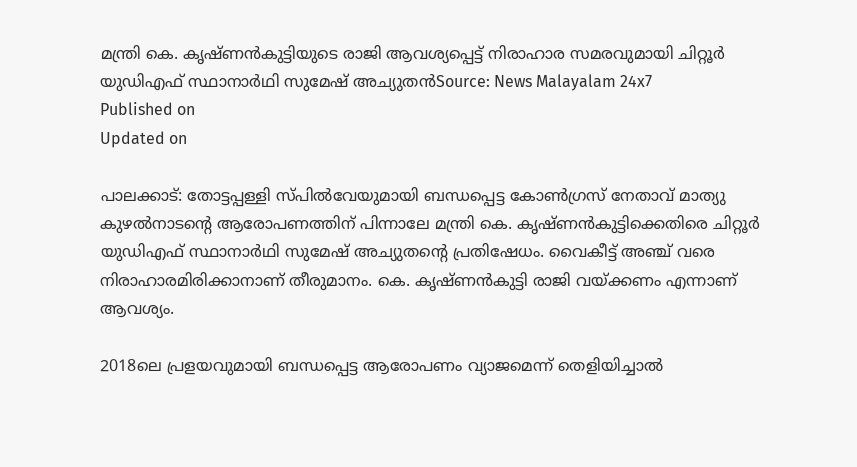മന്ത്രി കെ. കൃഷ്ണൻകുട്ടിയുടെ രാജി ആവശ്യപ്പെട്ട് നിരാഹാര സമരവുമായി ചിറ്റൂർ യുഡിഎഫ് സ്ഥാനാർഥി സുമേഷ് അച്യുതൻSource: News Malayalam 24x7
Published on
Updated on

പാലക്കാട്: തോട്ടപ്പള്ളി സ്പിൽവേയുമായി ബന്ധപ്പെട്ട കോൺഗ്രസ് നേതാവ് മാത്യു കുഴൽനാടൻ്റെ ആരോപണത്തിന് പിന്നാലേ മന്ത്രി കെ. കൃഷ്ണൻകുട്ടിക്കെതിരെ ചിറ്റൂർ യുഡിഎഫ് സ്ഥാനാർഥി സുമേഷ് അച്യുതൻ്റെ പ്രതിഷേധം. വൈകീട്ട് അഞ്ച് വരെ നിരാഹാരമിരിക്കാനാണ് തീരുമാനം. കെ. കൃഷ്ണൻകുട്ടി രാജി വയ്ക്കണം എന്നാണ് ആവശ്യം.

2018ലെ പ്രളയവുമായി ബന്ധപ്പെട്ട ആരോപണം വ്യാജമെന്ന് തെളിയിച്ചാൽ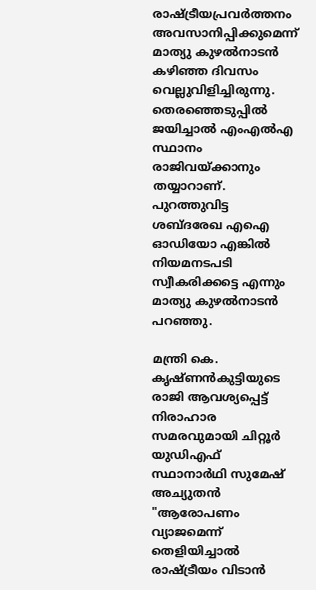രാഷ്ട്രീയപ്രവർത്തനം അവസാനിപ്പിക്കുമെന്ന് മാത്യു കുഴൽനാടൻ കഴിഞ്ഞ ദിവസം വെല്ലുവിളിച്ചിരുന്നു. തെരഞ്ഞെടുപ്പിൽ ജയിച്ചാൽ എംഎൽഎ സ്ഥാനം രാജിവയ്ക്കാനും തയ്യാറാണ്. പുറത്തുവിട്ട ശബ്ദരേഖ എഐ ഓഡിയോ എങ്കിൽ നിയമനടപടി സ്വീകരിക്കട്ടെ എന്നും മാത്യു കുഴൽനാടൻ പറഞ്ഞു.

മന്ത്രി കെ. കൃഷ്ണൻകുട്ടിയുടെ രാജി ആവശ്യപ്പെട്ട് നിരാഹാര സമരവുമായി ചിറ്റൂർ യുഡിഎഫ് സ്ഥാനാർഥി സുമേഷ് അച്യുതൻ
"ആരോപണം വ്യാജമെന്ന് തെളിയിച്ചാൽ രാഷ്‌ട്രീയം വിടാൻ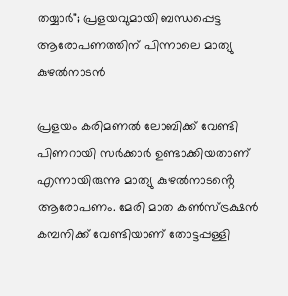തയ്യാർ"; പ്രളയവുമായി ബന്ധപ്പെട്ട ആരോപണത്തിന് പിന്നാലെ മാത്യു കുഴൽനാടൻ

പ്രളയം കരിമണൽ ലോബിക്ക് വേണ്ടി പിണറായി സർക്കാർ ഉണ്ടാക്കിയതാണ് എന്നായിരുന്നു മാത്യു കുഴൽനാടൻ്റെ ആരോപണം. മേരി മാത കൺസ്ട്രക്ഷൻ കമ്പനിക്ക് വേണ്ടിയാണ് തോട്ടപ്പള്ളി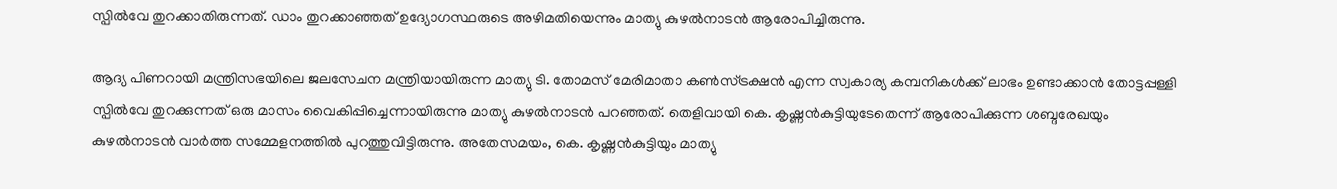സ്പിൽവേ തുറക്കാതിരുന്നത്. ഡാം തുറക്കാഞ്ഞത് ഉദ്യോഗസ്ഥരുടെ അഴിമതിയെന്നും മാത്യു കുഴൽനാടൻ ആരോപിച്ചിരുന്നു.

ആദ്യ പിണറായി മന്ത്രിസഭയിലെ ജലസേചന മന്ത്രിയായിരുന്ന മാത്യു ടി. തോമസ് മേരിമാതാ കണ്‍സ്ട്രക്ഷന്‍ എന്ന സ്വകാര്യ കമ്പനികൾക്ക് ലാഭം ഉണ്ടാക്കാൻ തോട്ടപ്പള്ളി സ്പിൽവേ തുറക്കുന്നത് ഒരു മാസം വൈകിപ്പിച്ചെന്നായിരുന്നു മാത്യു കുഴൽനാടൻ പറഞ്ഞത്. തെളിവായി കെ. കൃഷ്ണൻകുട്ടിയുടേതെന്ന് ആരോപിക്കുന്ന ശബ്ദരേഖയും കുഴൽനാടൻ വാർത്ത സമ്മേളനത്തില്‍ പുറത്തുവിട്ടിരുന്നു. അതേസമയം, കെ. കൃഷ്ണൻകുട്ടിയും മാത്യു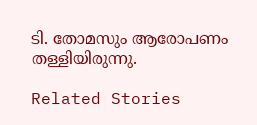ടി. തോമസും ആരോപണം തള്ളിയിരുന്നു.

Related Stories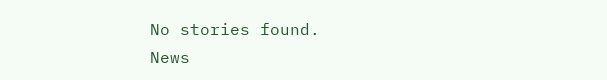No stories found.
News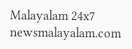Malayalam 24x7
newsmalayalam.com